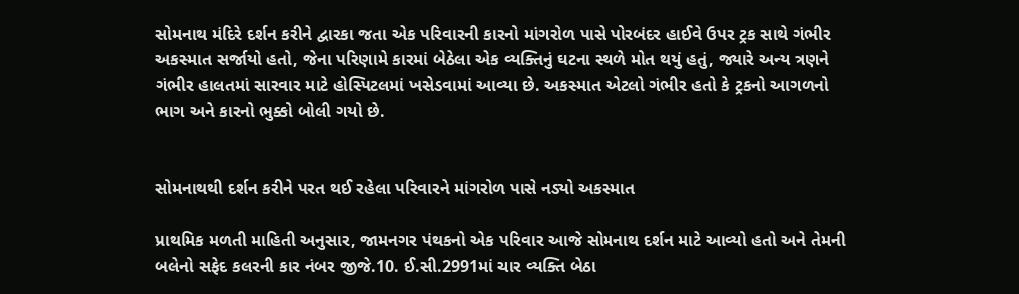સોમનાથ મંદિરે દર્શન કરીને દ્વારકા જતા એક પરિવારની કારનો માંગરોળ પાસે પોરબંદર હાઈવે ઉપર ટ્રક સાથે ગંભીર અકસ્માત સર્જાયો હતો, જેના પરિણામે કારમાં બેઠેલા એક વ્યક્તિનું ઘટના સ્થળે મોત થયું હતું, જ્યારે અન્ય ત્રણને ગંભીર હાલતમાં સારવાર માટે હોસ્પિટલમાં ખસેડવામાં આવ્યા છે. અકસ્માત એટલો ગંભીર હતો કે ટ્રકનો આગળનો ભાગ અને કારનો ભુક્કો બોલી ગયો છે.


સોમનાથથી દર્શન કરીને પરત થઈ રહેલા પરિવારને માંગરોળ પાસે નડ્યો અકસ્માત

પ્રાથમિક મળતી માહિતી અનુસાર, જામનગર પંથકનો એક પરિવાર આજે સોમનાથ દર્શન માટે આવ્યો હતો અને તેમની બલેનો સફેદ કલરની કાર નંબર જીજે.10. ઈ.સી.2991માં ચાર વ્યક્તિ બેઠા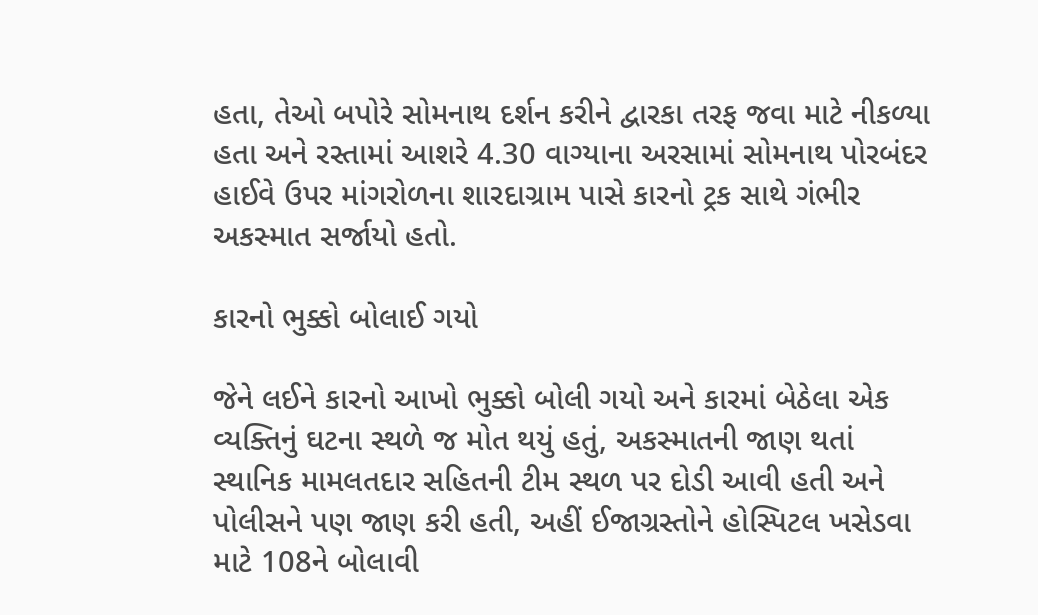હતા, તેઓ બપોરે સોમનાથ દર્શન કરીને દ્વારકા તરફ જવા માટે નીકળ્યા હતા અને રસ્તામાં આશરે 4.30 વાગ્યાના અરસામાં સોમનાથ પોરબંદર હાઈવે ઉપર માંગરોળના શારદાગ્રામ પાસે કારનો ટ્રક સાથે ગંભીર અકસ્માત સર્જાયો હતો.

કારનો ભુક્કો બોલાઈ ગયો

જેને લઈને કારનો આખો ભુક્કો બોલી ગયો અને કારમાં બેઠેલા એક વ્યક્તિનું ઘટના સ્થળે જ મોત થયું હતું, અકસ્માતની જાણ થતાં સ્થાનિક મામલતદાર સહિતની ટીમ સ્થળ પર દોડી આવી હતી અને પોલીસને પણ જાણ કરી હતી, અહીં ઈજાગ્રસ્તોને હોસ્પિટલ ખસેડવા માટે 108ને બોલાવી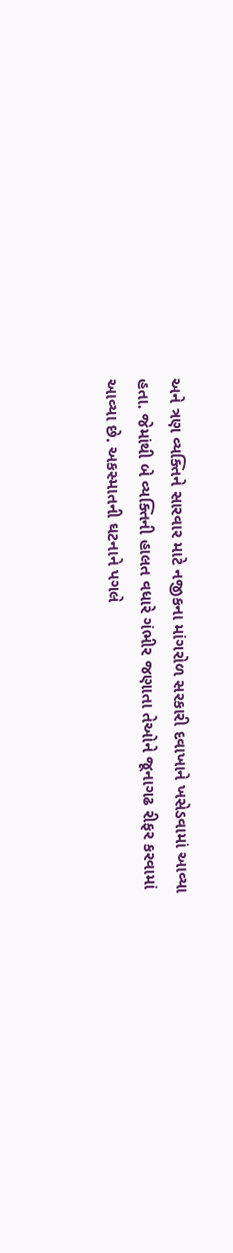અને ત્રણ વ્યક્તિને સારવાર માટે નજીકના માંગરોળ સરકારી દવાખાને ખસેડવામાં આવ્યા હતા. જેમાંથી બે વ્યક્તિની હાલત વધારે ગંભીર જણાતા તેઓને જૂનાગઢ રીફર કરવામાં આવ્યા છે. અકસ્માતની ઘટનાને પગલે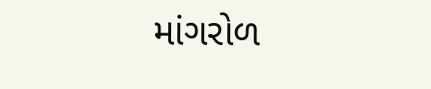માંગરોળ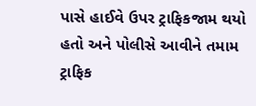પાસે હાઈવે ઉપર ટ્રાફિકજામ થયો હતો અને પોલીસે આવીને તમામ ટ્રાફિક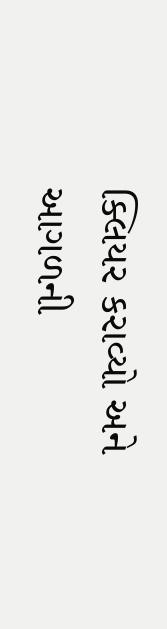ક્લિયર કરાવ્યો અને આગળની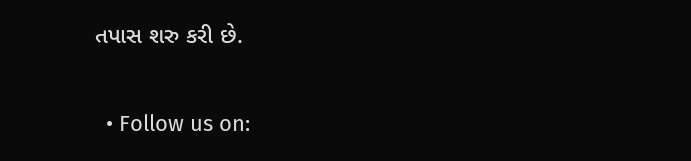તપાસ શરુ કરી છે.

  • Follow us on: